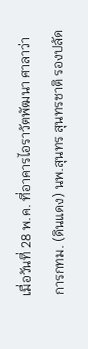เมื่อวันที่ 28 พ.ค. ที่อาคารไอราวัตพัฒนา ศาลาว่าการกทม. (ดินแดง) นพ.สุนทร สุนทรชาติ รองปลัด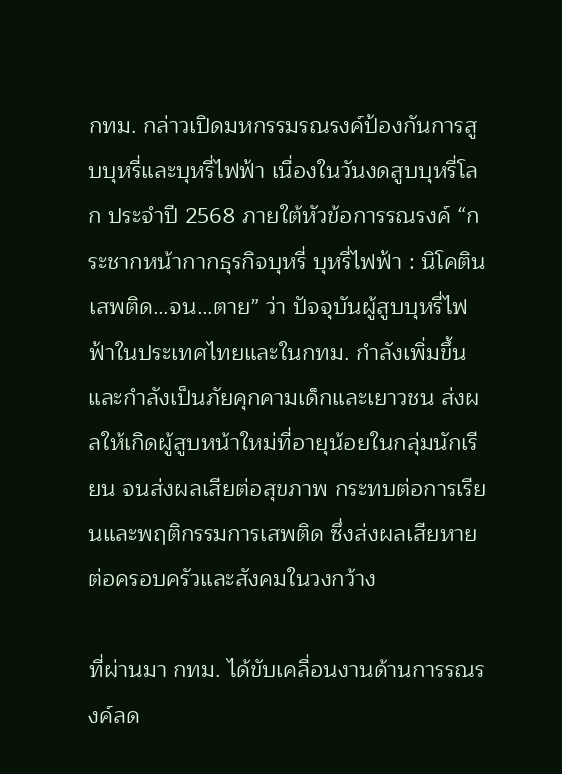กทม. กล่าวเปิดมหกรรมรณรงค์ป้องกันการสูบบุหรี่และบุหรี่ไฟฟ้า เนื่องในวันงดสูบบุหรี่โลก ประจำปี 2568 ภายใต้หัวข้อการรณรงค์ “กระชากหน้ากากธุรกิจบุหรี่ บุหรี่ไฟฟ้า : นิโคตินเสพติด…จน…ตาย” ว่า ปัจจุบันผู้สูบบุหรี่ไฟฟ้าในประเทศไทยและในกทม. กำลังเพิ่มขึ้น และกำลังเป็นภัยคุกคามเด็กและเยาวชน ส่งผลให้เกิดผู้สูบหน้าใหม่ที่อายุน้อยในกลุ่มนักเรียน จนส่งผลเสียต่อสุขภาพ กระทบต่อการเรียนและพฤติกรรมการเสพติด ซึ่งส่งผลเสียหายต่อครอบครัวและสังคมในวงกว้าง

ที่ผ่านมา กทม. ได้ขับเคลื่อนงานด้านการรณรงค์ลด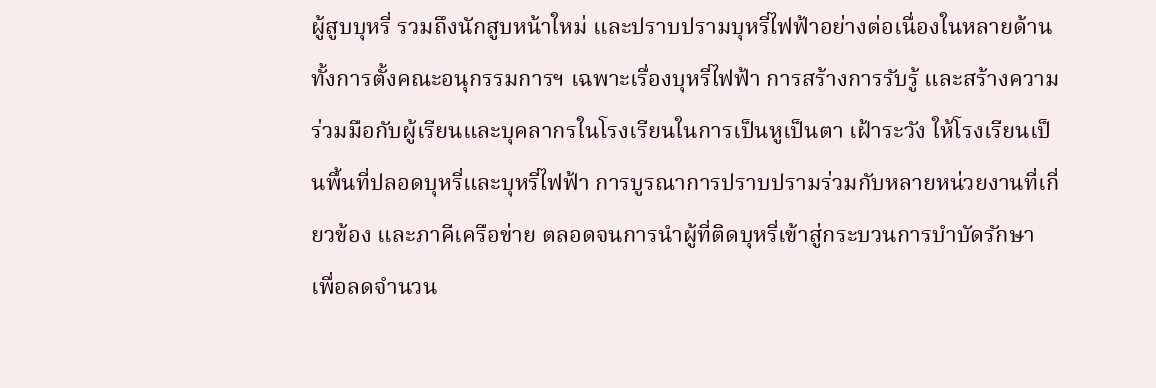ผู้สูบบุหรี่ รวมถึงนักสูบหน้าใหม่ และปราบปรามบุหรี่ไฟฟ้าอย่างต่อเนื่องในหลายด้าน ทั้งการตั้งคณะอนุกรรมการฯ เฉพาะเรื่องบุหรี่ไฟฟ้า การสร้างการรับรู้ และสร้างความร่วมมือกับผู้เรียนและบุคลากรในโรงเรียนในการเป็นหูเป็นตา เฝ้าระวัง ให้โรงเรียนเป็นพื้นที่ปลอดบุหรี่และบุหรี่ไฟฟ้า การบูรณาการปราบปรามร่วมกับหลายหน่วยงานที่เกี่ยวข้อง และภาคีเครือข่าย ตลอดจนการนำผู้ที่ติดบุหรี่เข้าสู่กระบวนการบำบัดรักษา เพื่อลดจำนวน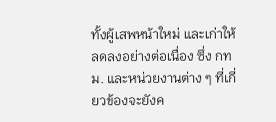ทั้งผู้เสพหน้าใหม่ และเก่าให้ลดลงอย่างต่อเนื่อง ซึ่ง กทม. และหน่วยงานต่าง ๆ ที่เกี่ยวข้องจะยังค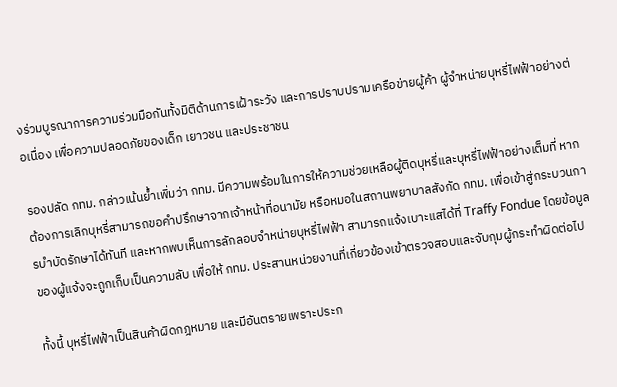งร่วมบูรณาการความร่วมมือกันทั้งมิติด้านการเฝ้าระวัง และการปราบปรามเครือข่ายผู้ค้า ผู้จำหน่ายบุหรี่ไฟฟ้าอย่างต่อเนื่อง เพื่อความปลอดภัยของเด็ก เยาวชน และประชาชน

รองปลัด กทม. กล่าวเน้นย้ำเพิ่มว่า กทม. มีความพร้อมในการให้ความช่วยเหลือผู้ติดบุหรี่และบุหรี่ไฟฟ้าอย่างเต็มที่ หากต้องการเลิกบุหรี่สามารถขอคำปรึกษาจากเจ้าหน้าที่อนามัย หรือหมอในสถานพยาบาลสังกัด กทม. เพื่อเข้าสู่กระบวนการบำบัดรักษาได้ทันที และหากพบเห็นการลักลอบจำหน่ายบุหรี่ไฟฟ้า สามารถแจ้งเบาะแสได้ที่ Traffy Fondue โดยข้อมูลของผู้แจ้งจะถูกเก็บเป็นความลับ เพื่อให้ กทม. ประสานหน่วยงานที่เกี่ยวข้องเข้าตรวจสอบและจับกุมผู้กระทำผิดต่อไป

ทั้งนี้ บุหรี่ไฟฟ้าเป็นสินค้าผิดกฎหมาย และมีอันตรายเพราะประก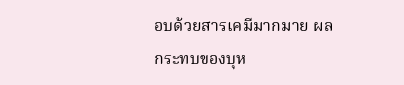อบด้วยสารเคมีมากมาย ผลกระทบของบุห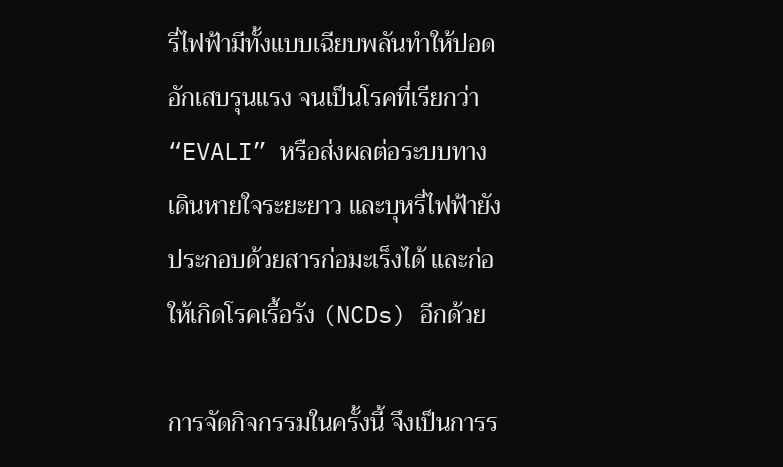รี่ไฟฟ้ามีทั้งแบบเฉียบพลันทำให้ปอดอักเสบรุนแรง จนเป็นโรคที่เรียกว่า “EVALI” หรือส่งผลต่อระบบทางเดินหายใจระยะยาว และบุหรี่ไฟฟ้ายังประกอบด้วยสารก่อมะเร็งได้ และก่อให้เกิดโรคเรื้อรัง (NCDs) อีกด้วย

การจัดกิจกรรมในครั้งนี้ จึงเป็นการร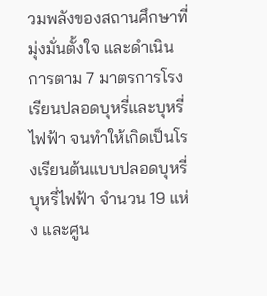วมพลังของสถานศึกษาที่มุ่งมั่นตั้งใจ และดำเนินการตาม 7 มาตรการโรงเรียนปลอดบุหรี่และบุหรี่ไฟฟ้า จนทำให้เกิดเป็นโรงเรียนต้นแบบปลอดบุหรี่ บุหรี่ไฟฟ้า จำนวน 19 แห่ง และศูน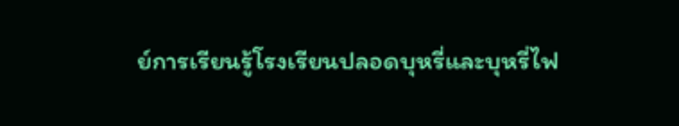ย์การเรียนรู้โรงเรียนปลอดบุหรี่และบุหรี่ไฟ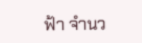ฟ้า จำนว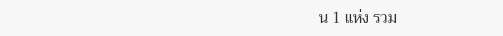น 1 แห่ง รวม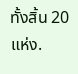ทั้งสิ้น 20 แห่ง.